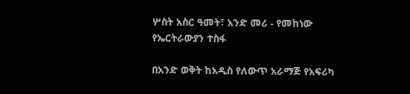ሦስት አስር ዓመት፣ አንድ መሪ - የመከነው የኤርትራውያን ተስፋ

በአንድ ወቅት ከአዲስ የለውጥ አራማጅ የአፍሪካ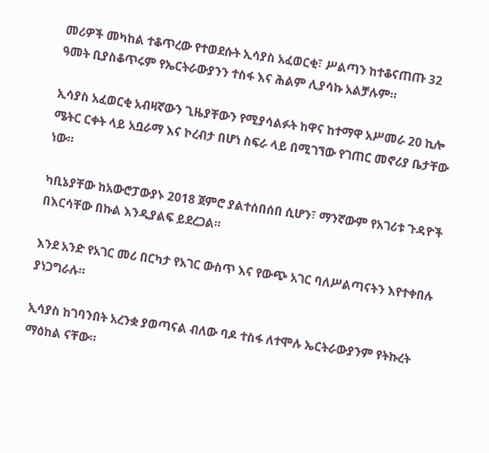መሪዎች መካከል ተቆጥረው የተወደሱት ኢሳያስ አፈወርቂ፣ ሥልጣን ከተቆናጠጡ 32 ዓመት ቢያስቆጥሩም የኤርትራውያንን ተስፋ እና ሕልም ሊያሳኩ አልቻሉም።

ኢሳያስ አፈወርቂ አብዛኛውን ጊዜያቸውን የሚያሳልፉት ከዋና ከተማዋ አሥመራ 20 ኪሎ ሜትር ርቀት ላይ አቧራማ እና ኮረብታ በሆነ ስፍራ ላይ በሚገኘው የገጠር መኖሪያ ቤታቸው ነው።

ካቢኔያቸው ከአውሮፓውያኑ 2018 ጀምሮ ያልተሰበሰበ ሲሆን፣ ማንኛውም የአገሪቱ ጉዳዮች በእርሳቸው በኩል እንዲያልፍ ይደረጋል።

እንደ አንድ የአገር መሪ በርካታ የአገር ውስጥ እና የውጭ አገር ባለሥልጣናትን እየተቀበሉ ያነጋግራሉ።

ኢሳያስ ከገባንበት አረንቋ ያወጣናል ብለው ባዶ ተስፋ ለተሞሉ ኤርትራውያንም የትኩረት ማዕከል ናቸው።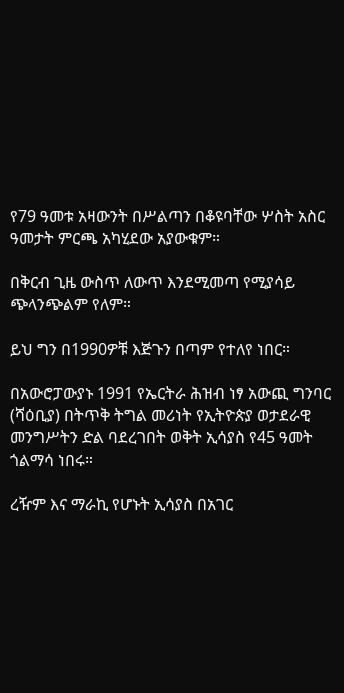የ79 ዓመቱ አዛውንት በሥልጣን በቆዩባቸው ሦስት አስር ዓመታት ምርጫ አካሂደው አያውቁም።

በቅርብ ጊዜ ውስጥ ለውጥ እንደሚመጣ የሚያሳይ ጭላንጭልም የለም።

ይህ ግን በ1990ዎቹ እጅጉን በጣም የተለየ ነበር።

በአውሮፓውያኑ 1991 የኤርትራ ሕዝብ ነፃ አውጪ ግንባር (ሻዕቢያ) በትጥቅ ትግል መሪነት የኢትዮጵያ ወታደራዊ መንግሥትን ድል ባደረገበት ወቅት ኢሳያስ የ45 ዓመት ጎልማሳ ነበሩ።

ረዥም እና ማራኪ የሆኑት ኢሳያስ በአገር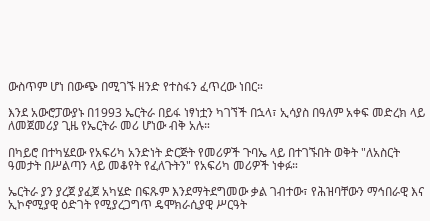ውስጥም ሆነ በውጭ በሚገኙ ዘንድ የተስፋን ፈጥረው ነበር።

እንደ አውሮፓውያኑ በ1993 ኤርትራ በይፋ ነፃነቷን ካገኘች በኋላ፣ ኢሳያስ በዓለም አቀፍ መድረክ ላይ ለመጀመሪያ ጊዜ የኤርትራ መሪ ሆነው ብቅ አሉ።

በካይሮ በተካሄደው የአፍሪካ አንድነት ድርጅት የመሪዎች ጉባኤ ላይ በተገኙበት ወቅት "ለአስርት ዓመታት በሥልጣን ላይ መቆየት የፈለጉትን" የአፍሪካ መሪዎች ነቀፉ።

ኤርትራ ያን ያረጀ ያፈጀ አካሄድ በፍጹም እንደማትደግመው ቃል ገብተው፣ የሕዝባቸውን ማኅበራዊ እና ኢኮኖሚያዊ ዕድገት የሚያረጋግጥ ዴሞክራሲያዊ ሥርዓት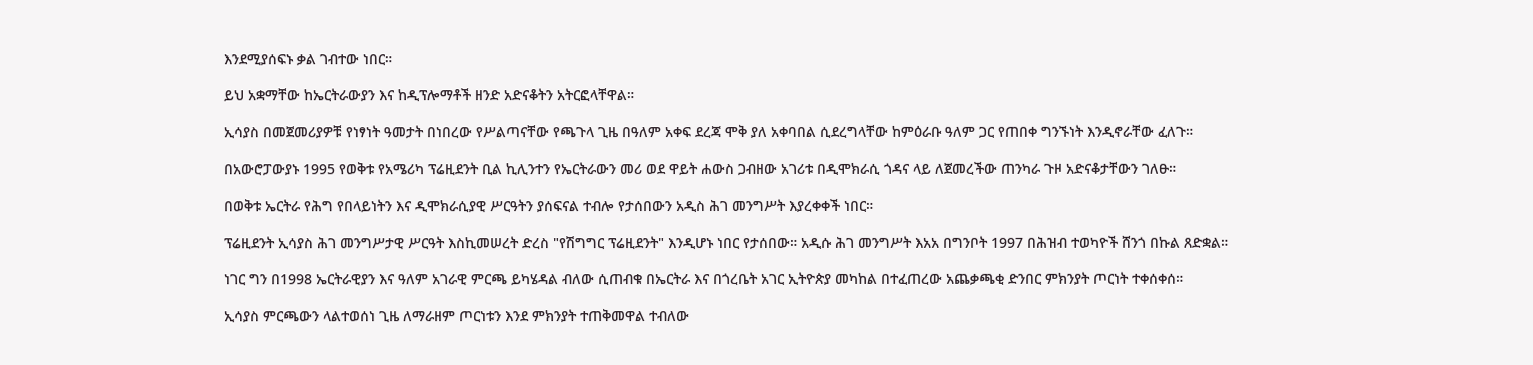እንደሚያሰፍኑ ቃል ገብተው ነበር።

ይህ አቋማቸው ከኤርትራውያን እና ከዲፕሎማቶች ዘንድ አድናቆትን አትርፎላቸዋል።

ኢሳያስ በመጀመሪያዎቹ የነፃነት ዓመታት በነበረው የሥልጣናቸው የጫጉላ ጊዜ በዓለም አቀፍ ደረጃ ሞቅ ያለ አቀባበል ሲደረግላቸው ከምዕራቡ ዓለም ጋር የጠበቀ ግንኙነት እንዲኖራቸው ፈለጉ።

በአውሮፓውያኑ 1995 የወቅቱ የአሜሪካ ፕሬዚደንት ቢል ኪሊንተን የኤርትራውን መሪ ወደ ዋይት ሐውስ ጋብዘው አገሪቱ በዲሞክራሲ ጎዳና ላይ ለጀመረችው ጠንካራ ጉዞ አድናቆታቸውን ገለፁ።

በወቅቱ ኤርትራ የሕግ የበላይነትን እና ዲሞክራሲያዊ ሥርዓትን ያሰፍናል ተብሎ የታሰበውን አዲስ ሕገ መንግሥት እያረቀቀች ነበር።

ፕሬዚደንት ኢሳያስ ሕገ መንግሥታዊ ሥርዓት እስኪመሠረት ድረስ "የሽግግር ፕሬዚደንት" እንዲሆኑ ነበር የታሰበው። አዲሱ ሕገ መንግሥት እአአ በግንቦት 1997 በሕዝብ ተወካዮች ሸንጎ በኩል ጸድቋል።

ነገር ግን በ1998 ኤርትራዊያን እና ዓለም አገራዊ ምርጫ ይካሄዳል ብለው ሲጠብቁ በኤርትራ እና በጎረቤት አገር ኢትዮጵያ መካከል በተፈጠረው አጨቃጫቂ ድንበር ምክንያት ጦርነት ተቀሰቀሰ።

ኢሳያስ ምርጫውን ላልተወሰነ ጊዜ ለማራዘም ጦርነቱን እንደ ምክንያት ተጠቅመዋል ተብለው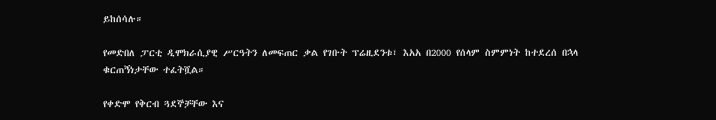ይከሰሳሉ።

የመድበለ ፓርቲ ዲሞክራሲያዊ ሥርዓትን ለመፍጠር ቃል የገቡት ፕሬዚደንቱ፣ እአአ በ2000 የሰላም ስምምነት ከተደረሰ በኋላ ቁርጠኝነታቸው ተፈትሿል።

የቀድሞ የቅርብ ጓደኞቻቸው እና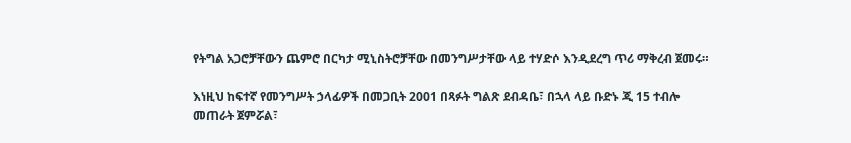የትግል አጋሮቻቸውን ጨምሮ በርካታ ሚኒስትሮቻቸው በመንግሥታቸው ላይ ተሃድሶ እንዲደረግ ጥሪ ማቅረብ ጀመሩ።

እነዚህ ከፍተኛ የመንግሥት ኃላፊዎች በመጋቢት 2001 በጻፉት ግልጽ ደብዳቤ፣ በኋላ ላይ ቡድኑ ጂ 15 ተብሎ መጠራት ጀምሯል፣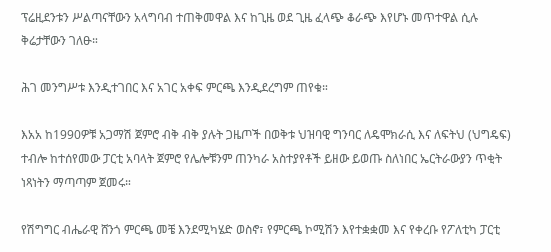ፕሬዚደንቱን ሥልጣናቸውን አላግባብ ተጠቅመዋል እና ከጊዜ ወደ ጊዜ ፈላጭ ቆራጭ እየሆኑ መጥተዋል ሲሉ ቅሬታቸውን ገለፁ።

ሕገ መንግሥቱ እንዲተገበር እና አገር አቀፍ ምርጫ እንዲደረግም ጠየቁ።

እአአ ከ1990ዎቹ አጋማሽ ጀምሮ ብቅ ብቅ ያሉት ጋዜጦች በወቅቱ ህዝባዊ ግንባር ለዴሞክራሲ እና ለፍትህ (ህግዴፍ) ተብሎ ከተሰየመው ፓርቲ አባላት ጀምሮ የሌሎቹንም ጠንካራ አስተያየቶች ይዘው ይወጡ ስለነበር ኤርትራውያን ጥቂት ነጻነትን ማጣጣም ጀመሩ።

የሽግግር ብሔራዊ ሸንጎ ምርጫ መቼ እንደሚካሄድ ወስኖ፣ የምርጫ ኮሚሽን እየተቋቋመ እና የቀረቡ የፖለቲካ ፓርቲ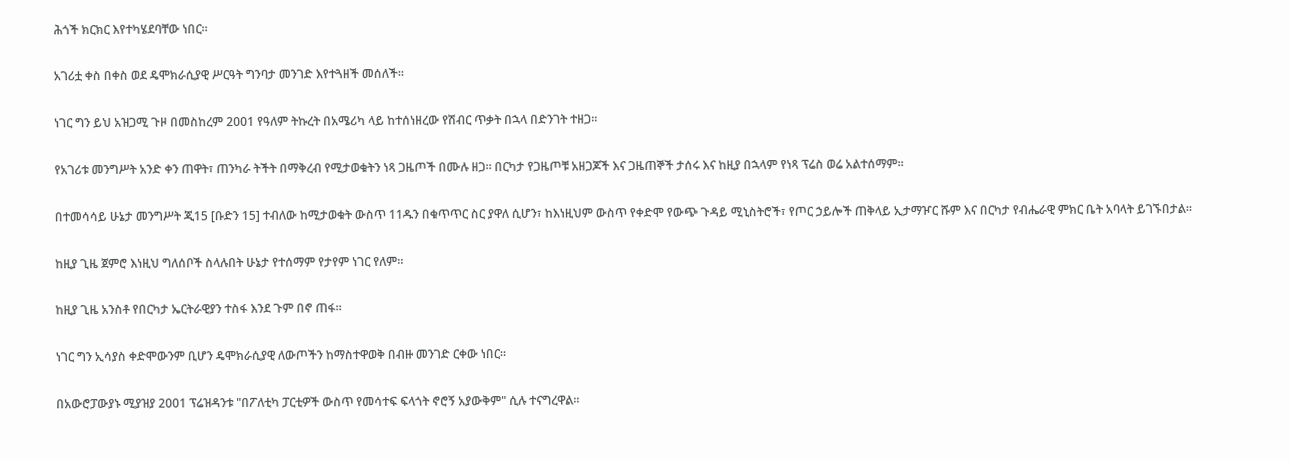ሕጎች ክርክር እየተካሄደባቸው ነበር።

አገሪቷ ቀስ በቀስ ወደ ዴሞክራሲያዊ ሥርዓት ግንባታ መንገድ እየተጓዘች መሰለች።

ነገር ግን ይህ አዝጋሚ ጉዞ በመስከረም 2001 የዓለም ትኩረት በአሜሪካ ላይ ከተሰነዘረው የሽብር ጥቃት በኋላ በድንገት ተዘጋ።

የአገሪቱ መንግሥት አንድ ቀን ጠዋት፣ ጠንካራ ትችት በማቅረብ የሚታወቁትን ነጻ ጋዜጦች በሙሉ ዘጋ። በርካታ የጋዜጦቹ አዘጋጆች እና ጋዜጠኞች ታሰሩ እና ከዚያ በኋላም የነጻ ፕሬስ ወሬ አልተሰማም።

በተመሳሳይ ሁኔታ መንግሥት ጂ15 [ቡድን 15] ተብለው ከሚታወቁት ውስጥ 11ዱን በቁጥጥር ስር ያዋለ ሲሆን፣ ከእነዚህም ውስጥ የቀድሞ የውጭ ጉዳይ ሚኒስትሮች፣ የጦር ኃይሎች ጠቅላይ ኢታማዦር ሹም እና በርካታ የብሔራዊ ምክር ቤት አባላት ይገኙበታል።

ከዚያ ጊዜ ጀምሮ እነዚህ ግለሰቦች ስላሉበት ሁኔታ የተሰማም የታየም ነገር የለም።

ከዚያ ጊዜ አንስቶ የበርካታ ኤርትራዊያን ተስፋ እንደ ጉም በኖ ጠፋ።

ነገር ግን ኢሳያስ ቀድሞውንም ቢሆን ዴሞክራሲያዊ ለውጦችን ከማስተዋወቅ በብዙ መንገድ ርቀው ነበር።

በአውሮፓውያኑ ሚያዝያ 2001 ፕሬዝዳንቱ "በፖለቲካ ፓርቲዎች ውስጥ የመሳተፍ ፍላጎት ኖሮኝ አያውቅም" ሲሉ ተናግረዋል።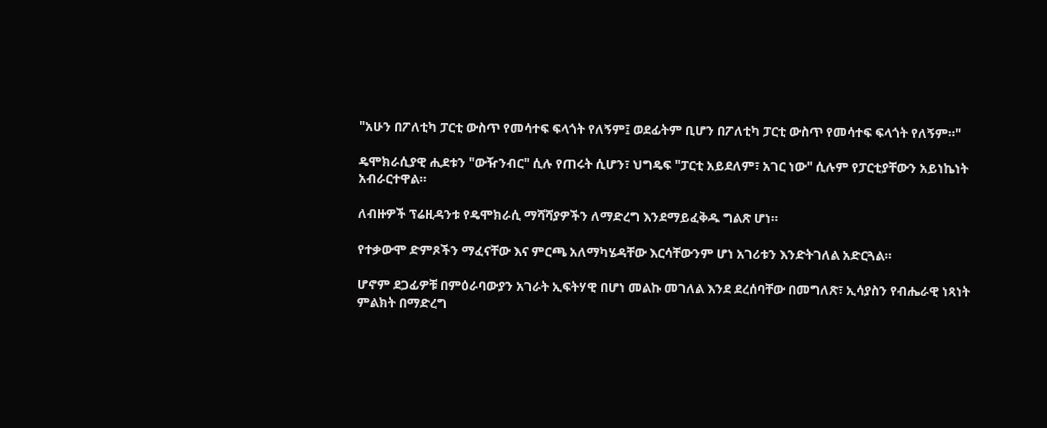"አሁን በፖለቲካ ፓርቲ ውስጥ የመሳተፍ ፍላጎት የለኝም፤ ወደፊትም ቢሆን በፖለቲካ ፓርቲ ውስጥ የመሳተፍ ፍላጎት የለኝም።"

ዴሞክራሲያዊ ሒደቱን "ውዥንብር" ሲሉ የጠሩት ሲሆን፣ ህግዴፍ "ፓርቲ አይደለም፣ አገር ነው" ሲሉም የፓርቲያቸውን አይነኬነት አብራርተዋል።

ለብዙዎች ፕሬዚዳንቱ የዴሞክራሲ ማሻሻያዎችን ለማድረግ እንደማይፈቅዱ ግልጽ ሆነ።

የተቃውሞ ድምጾችን ማፈናቸው እና ምርጫ አለማካሄዳቸው እርሳቸውንም ሆነ አገሪቱን እንድትገለል አድርጓል።

ሆኖም ደጋፊዎቹ በምዕራባውያን አገራት ኢፍትሃዊ በሆነ መልኩ መገለል እንደ ደረሰባቸው በመግለጽ፣ ኢሳያስን የብሔራዊ ነጻነት ምልክት በማድረግ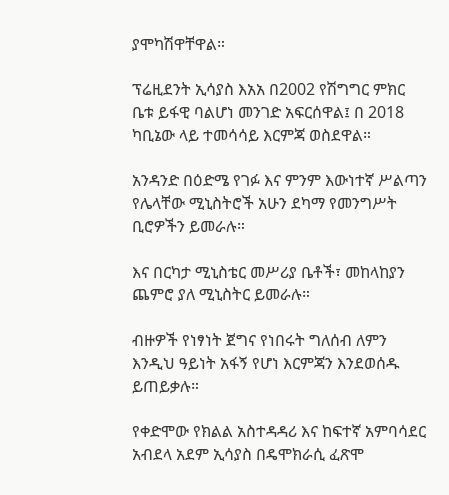ያሞካሽዋቸዋል።

ፕሬዚደንት ኢሳያስ እአአ በ2002 የሽግግር ምክር ቤቱ ይፋዊ ባልሆነ መንገድ አፍርሰዋል፤ በ 2018 ካቢኔው ላይ ተመሳሳይ እርምጃ ወስደዋል።

አንዳንድ በዕድሜ የገፉ እና ምንም እውነተኛ ሥልጣን የሌላቸው ሚኒስትሮች አሁን ደካማ የመንግሥት ቢሮዎችን ይመራሉ።

እና በርካታ ሚኒስቴር መሥሪያ ቤቶች፣ መከላከያን ጨምሮ ያለ ሚኒስትር ይመራሉ።

ብዙዎች የነፃነት ጀግና የነበሩት ግለሰብ ለምን እንዲህ ዓይነት አፋኝ የሆነ እርምጃን እንደወሰዱ ይጠይቃሉ።

የቀድሞው የክልል አስተዳዳሪ እና ከፍተኛ አምባሳደር አብደላ አደም ኢሳያስ በዴሞክራሲ ፈጽሞ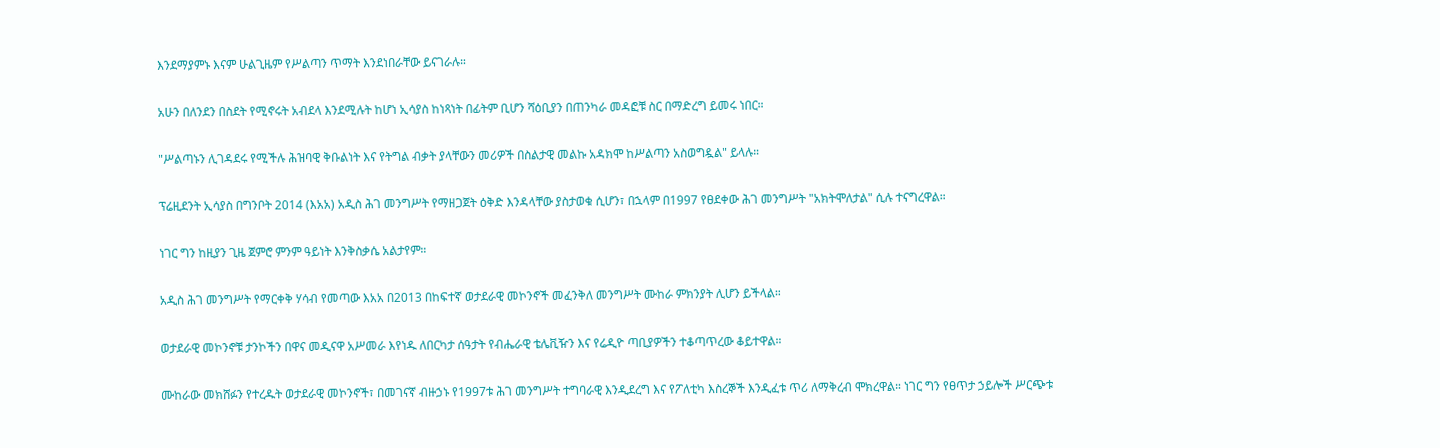እንደማያምኑ እናም ሁልጊዜም የሥልጣን ጥማት እንደነበራቸው ይናገራሉ።

አሁን በለንደን በስደት የሚኖሩት አብደላ እንደሚሉት ከሆነ ኢሳያስ ከነጻነት በፊትም ቢሆን ሻዕቢያን በጠንካራ መዳፎቹ ስር በማድረግ ይመሩ ነበር።

"ሥልጣኑን ሊገዳደሩ የሚችሉ ሕዝባዊ ቅቡልነት እና የትግል ብቃት ያላቸውን መሪዎች በስልታዊ መልኩ አዳክሞ ከሥልጣን አስወግዷል" ይላሉ።

ፕሬዚደንት ኢሳያስ በግንቦት 2014 (እአአ) አዲስ ሕገ መንግሥት የማዘጋጀት ዕቅድ እንዳላቸው ያስታወቁ ሲሆን፣ በኋላም በ1997 የፀደቀው ሕገ መንግሥት "አክትሞለታል" ሲሉ ተናግረዋል።

ነገር ግን ከዚያን ጊዜ ጀምሮ ምንም ዓይነት እንቅስቃሴ አልታየም።

አዲስ ሕገ መንግሥት የማርቀቅ ሃሳብ የመጣው እአአ በ2013 በከፍተኛ ወታደራዊ መኮንኖች መፈንቅለ መንግሥት ሙከራ ምክንያት ሊሆን ይችላል።

ወታደራዊ መኮንኖቹ ታንኮችን በዋና መዲናዋ አሥመራ እየነዱ ለበርካታ ሰዓታት የብሔራዊ ቴሌቪዥን እና የሬዲዮ ጣቢያዎችን ተቆጣጥረው ቆይተዋል።

ሙከራው መክሸፉን የተረዱት ወታደራዊ መኮንኖች፣ በመገናኛ ብዙኃኑ የ1997ቱ ሕገ መንግሥት ተግባራዊ እንዲደረግ እና የፖለቲካ እስረኞች እንዲፈቱ ጥሪ ለማቅረብ ሞክረዋል። ነገር ግን የፀጥታ ኃይሎች ሥርጭቱ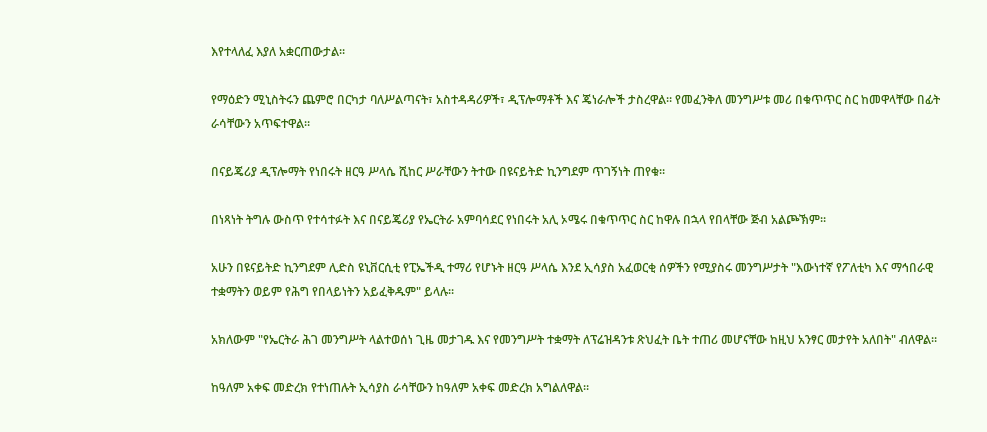እየተላለፈ እያለ አቋርጠውታል።

የማዕድን ሚኒስትሩን ጨምሮ በርካታ ባለሥልጣናት፣ አስተዳዳሪዎች፣ ዲፕሎማቶች እና ጄነራሎች ታስረዋል። የመፈንቅለ መንግሥቱ መሪ በቁጥጥር ስር ከመዋላቸው በፊት ራሳቸውን አጥፍተዋል።

በናይጄሪያ ዲፕሎማት የነበሩት ዘርዓ ሥላሴ ሺከር ሥራቸውን ትተው በዩናይትድ ኪንግደም ጥገኝነት ጠየቁ።

በነጻነት ትግሉ ውስጥ የተሳተፉት እና በናይጄሪያ የኤርትራ አምባሳደር የነበሩት አሊ ኦሜሩ በቁጥጥር ስር ከዋሉ በኋላ የበላቸው ጅብ አልጮኽም።

አሁን በዩናይትድ ኪንግደም ሊድስ ዩኒቨርሲቲ የፒኤችዲ ተማሪ የሆኑት ዘርዓ ሥላሴ እንደ ኢሳያስ አፈወርቂ ሰዎችን የሚያስሩ መንግሥታት "እውነተኛ የፖለቲካ እና ማኅበራዊ ተቋማትን ወይም የሕግ የበላይነትን አይፈቅዱም" ይላሉ።

አክለውም "የኤርትራ ሕገ መንግሥት ላልተወሰነ ጊዜ መታገዱ እና የመንግሥት ተቋማት ለፕሬዝዳንቱ ጽህፈት ቤት ተጠሪ መሆናቸው ከዚህ አንፃር መታየት አለበት" ብለዋል።

ከዓለም አቀፍ መድረክ የተነጠሉት ኢሳያስ ራሳቸውን ከዓለም አቀፍ መድረክ አግልለዋል።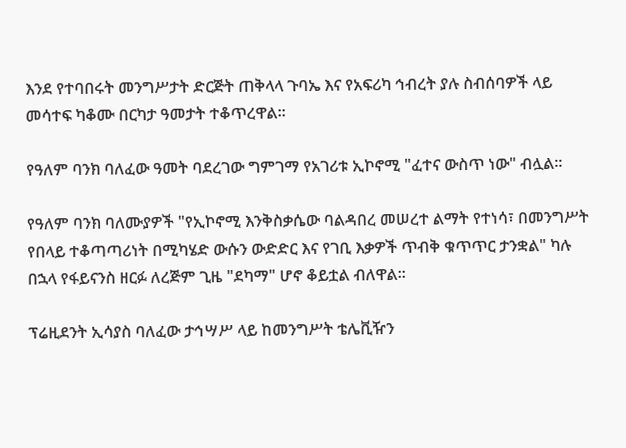እንደ የተባበሩት መንግሥታት ድርጅት ጠቅላላ ጉባኤ እና የአፍሪካ ኅብረት ያሉ ስብሰባዎች ላይ መሳተፍ ካቆሙ በርካታ ዓመታት ተቆጥረዋል።

የዓለም ባንክ ባለፈው ዓመት ባደረገው ግምገማ የአገሪቱ ኢኮኖሚ "ፈተና ውስጥ ነው" ብሏል።

የዓለም ባንክ ባለሙያዎች "የኢኮኖሚ እንቅስቃሴው ባልዳበረ መሠረተ ልማት የተነሳ፣ በመንግሥት የበላይ ተቆጣጣሪነት በሚካሄድ ውሱን ውድድር እና የገቢ እቃዎች ጥብቅ ቁጥጥር ታንቋል" ካሉ በኋላ የፋይናንስ ዘርፉ ለረጅም ጊዜ "ደካማ" ሆኖ ቆይቷል ብለዋል።

ፕሬዚደንት ኢሳያስ ባለፈው ታኅሣሥ ላይ ከመንግሥት ቴሌቪዥን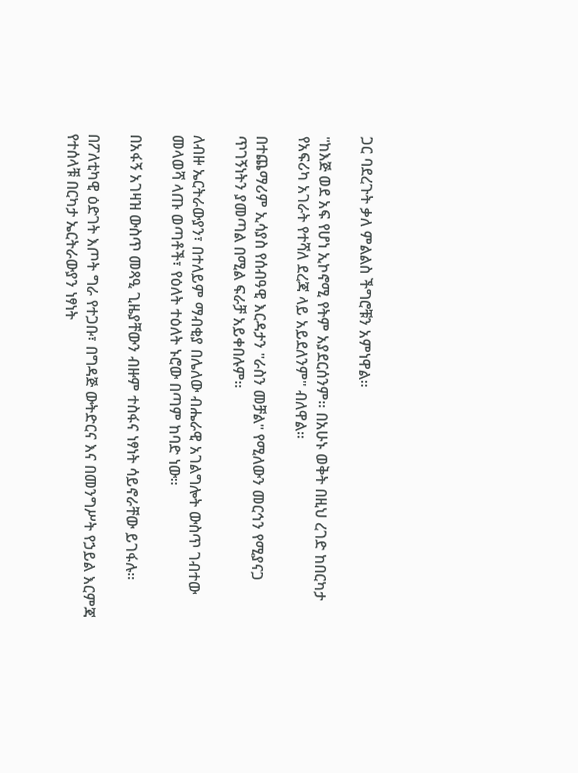ጋር ባደረጉት ቃለ ምልልስ ችግሮቹን አምነዋል።

"ከእጅ ወደ አፍ የሆነ ኢኮኖሚ የትም አያደርሰንም። በአሁኑ ወቅት በዚህ ረገድ ከበርካታ የአፍሪካ አገራት የተሻለ ደረጃ ላይ አይደለንም" ብለዋል።

በተጨማሪም ኢሳያስ የሰብዓዊ እርዳታን "ራስን መቻል" የሚለውን መርኅን የሚያናጋ ጥገኝነትን ያመጣል በሚል ፍራቻ አይቀበሉም።

ለብዙ ኤርትራውያን፣ በተለይም ማብቂያ በሌለው ብሔራዊ አገልግሎት ውስጥ ገብተው መላወሻ ላጡ ወጣቶች፣ የዕለት ተዕለት ኑሮው በጣም ከባድ ነው።

በአፋኝ አገዛዝ ውስጥ መጻዒ ጊዜያቸውን ብዙም ተስፋና ነፃነት ሳይኖራቸው ይገፋሉ።

በፖለቲካዊ ዕድገት እጦት ግራ የተጋቡ፣ በግዳጅ ውትድርና እና በመንግሥት የኃይል እርምጃ የተሰላቹ በርካታ ኤርትራውያን ነፃነት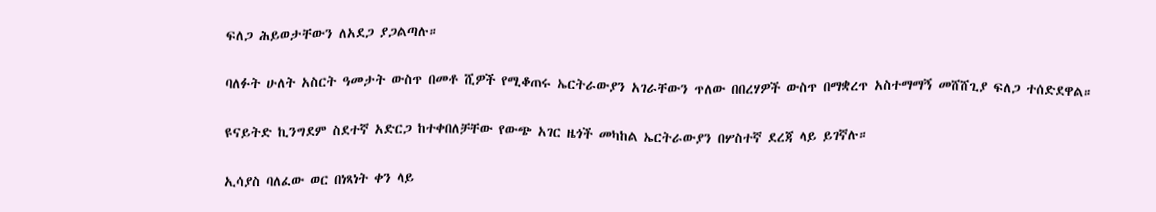ፍለጋ ሕይወታቸውን ለአደጋ ያጋልጣሉ።

ባለፉት ሁለት አስርት ዓመታት ውስጥ በመቶ ሺዎች የሚቆጠሩ ኤርትራውያን አገራቸውን ጥለው በበረሃዎች ውስጥ በማቋረጥ አስተማማኝ መሸሸጊያ ፍለጋ ተሰድደዋል።

ዩናይትድ ኪንግደም ስደተኛ አድርጋ ከተቀበለቻቸው የውጭ አገር ዜጎች መካከል ኤርትራውያን በሦስተኛ ደረጃ ላይ ይገኛሉ።

ኢሳያስ ባለፈው ወር በነጻነት ቀን ላይ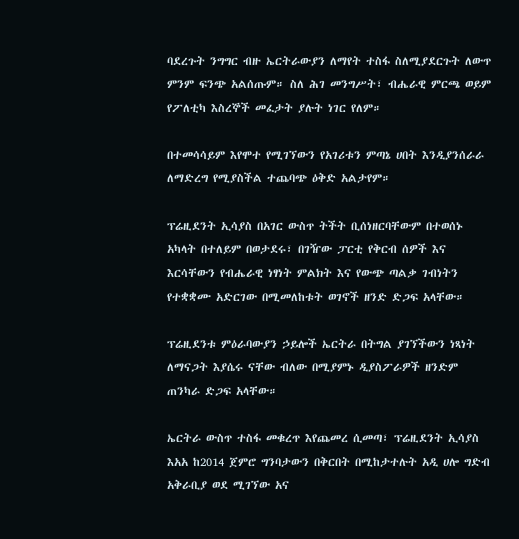ባደረጉት ንግግር ብዙ ኤርትራውያን ለማየት ተስፋ ስለሚያደርጉት ለውጥ ምንም ፍንጭ አልሰጡም። ስለ ሕገ መንግሥት፣ ብሔራዊ ምርጫ ወይም የፖለቲካ እስረኞች መፈታት ያሉት ነገር የለም።

በተመሳሳይም እየሞተ የሚገኘውን የአገሪቱን ምጣኔ ሀበት እንዲያንሰራራ ለማድረግ የሚያስችል ተጨባጭ ዕቅድ አልታየም።

ፕሬዚደንት ኢሳያስ በአገር ውስጥ ትችት ቢሰነዘርባቸውም በተወሰኑ አካላት በተለይም በወታደሩ፣ በገዥው ፓርቲ የቅርብ ሰዎች እና እርሳቸውን የብሔራዊ ነፃነት ምልክት እና የውጭ ጣልቃ ገብነትን የተቋቋሙ አድርገው በሚመለከቱት ወገኖች ዘንድ ድጋፍ አላቸው።

ፕሬዚደንቱ ምዕራባውያን ኃይሎች ኤርትራ በትግል ያገኘችውን ነጻነት ለማናጋት እያሴሩ ናቸው ብለው በሚያምኑ ዲያስፖራዎች ዘንድም ጠንካራ ድጋፍ አላቸው።

ኤርትራ ውስጥ ተስፋ መቁረጥ እየጨመረ ሲመጣ፣ ፕሬዚደንት ኢሳያስ እአአ ከ2014 ጀምሮ ግንባታውን በቅርበት በሚከታተሉት አዲ ሀሎ ግድብ አቅራቢያ ወደ ሚገኘው አና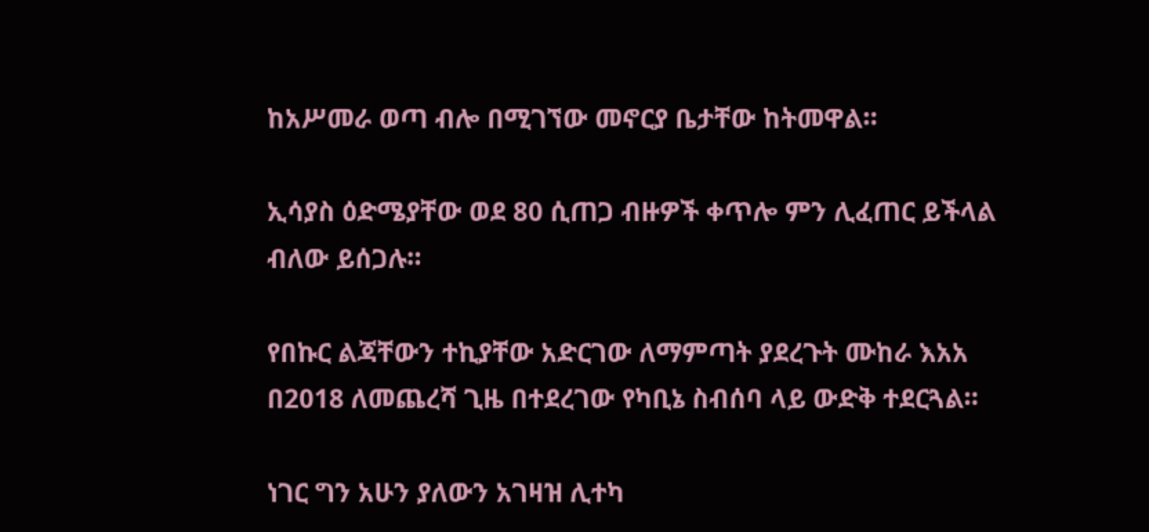ከአሥመራ ወጣ ብሎ በሚገኘው መኖርያ ቤታቸው ከትመዋል።

ኢሳያስ ዕድሜያቸው ወደ 80 ሲጠጋ ብዙዎች ቀጥሎ ምን ሊፈጠር ይችላል ብለው ይሰጋሉ።

የበኩር ልጃቸውን ተኪያቸው አድርገው ለማምጣት ያደረጉት ሙከራ እአአ በ2018 ለመጨረሻ ጊዜ በተደረገው የካቢኔ ስብሰባ ላይ ውድቅ ተደርጓል።

ነገር ግን አሁን ያለውን አገዛዝ ሊተካ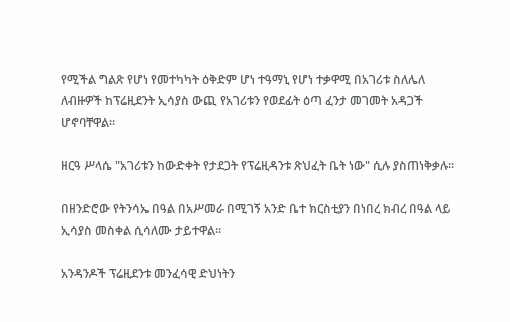የሚችል ግልጽ የሆነ የመተካካት ዕቅድም ሆነ ተዓማኒ የሆነ ተቃዋሚ በአገሪቱ ስለሌለ ለብዙዎች ከፕሬዚደንት ኢሳያስ ውጪ የአገሪቱን የወደፊት ዕጣ ፈንታ መገመት አዳጋች ሆኖባቸዋል።

ዘርዓ ሥላሴ "አገሪቱን ከውድቀት የታደጋት የፕሬዚዳንቱ ጽህፈት ቤት ነው" ሲሉ ያስጠነቅቃሉ።

በዘንድሮው የትንሳኤ በዓል በአሥመራ በሚገኝ አንድ ቤተ ክርስቲያን በነበረ ክብረ በዓል ላይ ኢሳያስ መስቀል ሲሳለሙ ታይተዋል።

አንዳንዶች ፕሬዚደንቱ መንፈሳዊ ድህነትን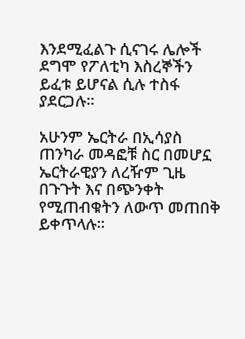እንደሚፈልጉ ሲናገሩ ሌሎች ደግሞ የፖለቲካ እስረኞችን ይፈቱ ይሆናል ሲሉ ተስፋ ያደርጋሉ።

አሁንም ኤርትራ በኢሳያስ ጠንካራ መዳፎቹ ስር በመሆኗ ኤርትራዊያን ለረዥም ጊዜ በጉጉት እና በጭንቀት የሚጠብቁትን ለውጥ መጠበቅ ይቀጥላሉ።